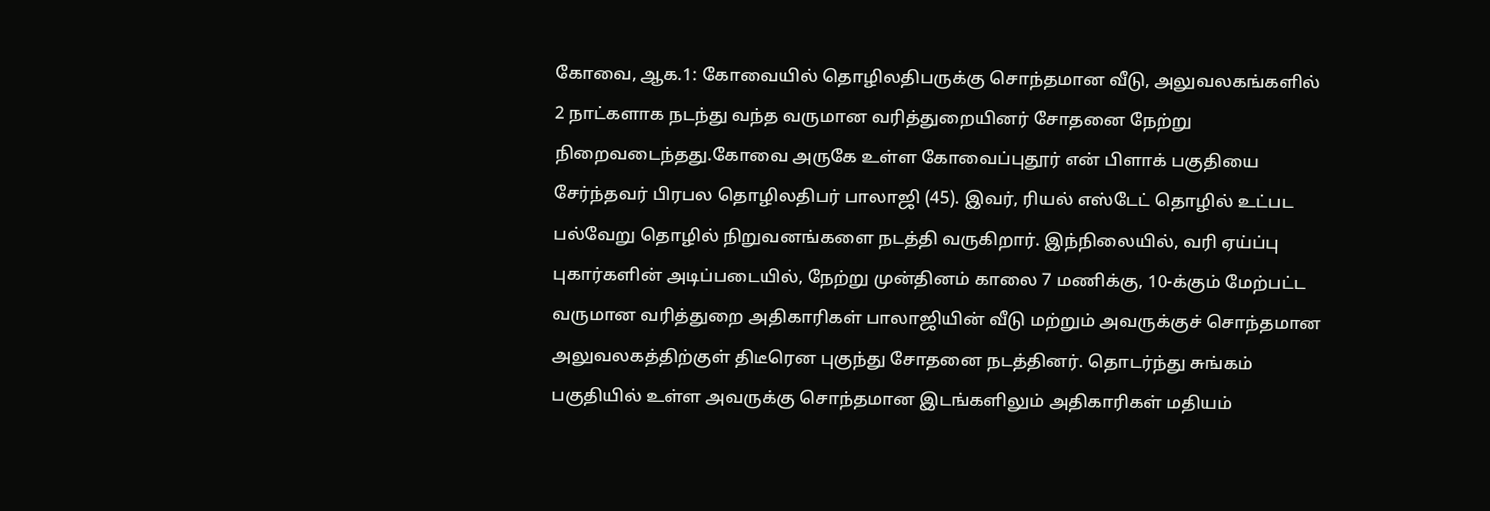கோவை, ஆக.1: கோவையில் தொழிலதிபருக்கு சொந்தமான வீடு, அலுவலகங்களில் 2 நாட்களாக நடந்து வந்த வருமான வரித்துறையினர் சோதனை நேற்று நிறைவடைந்தது.கோவை அருகே உள்ள கோவைப்புதூர் என் பிளாக் பகுதியை சேர்ந்தவர் பிரபல தொழிலதிபர் பாலாஜி (45). இவர், ரியல் எஸ்டேட் தொழில் உட்பட பல்வேறு தொழில் நிறுவனங்களை நடத்தி வருகிறார். இந்நிலையில், வரி ஏய்ப்பு புகார்களின் அடிப்படையில், நேற்று முன்தினம் காலை 7 மணிக்கு, 10-க்கும் மேற்பட்ட வருமான வரித்துறை அதிகாரிகள் பாலாஜியின் வீடு மற்றும் அவருக்குச் சொந்தமான அலுவலகத்திற்குள் திடீரென புகுந்து சோதனை நடத்தினர். தொடர்ந்து சுங்கம் பகுதியில் உள்ள அவருக்கு சொந்தமான இடங்களிலும் அதிகாரிகள் மதியம்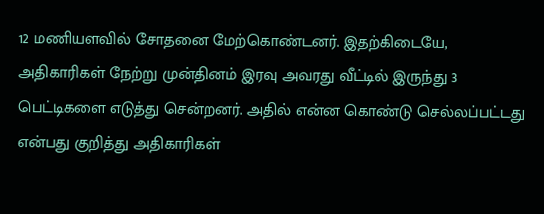12 மணியளவில் சோதனை மேற்கொண்டனர். இதற்கிடையே, அதிகாரிகள் நேற்று முன்தினம் இரவு அவரது வீட்டில் இருந்து 3 பெட்டிகளை எடுத்து சென்றனர். அதில் என்ன கொண்டு செல்லப்பட்டது என்பது குறித்து அதிகாரிகள்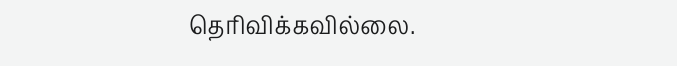தெரிவிக்கவில்லை.